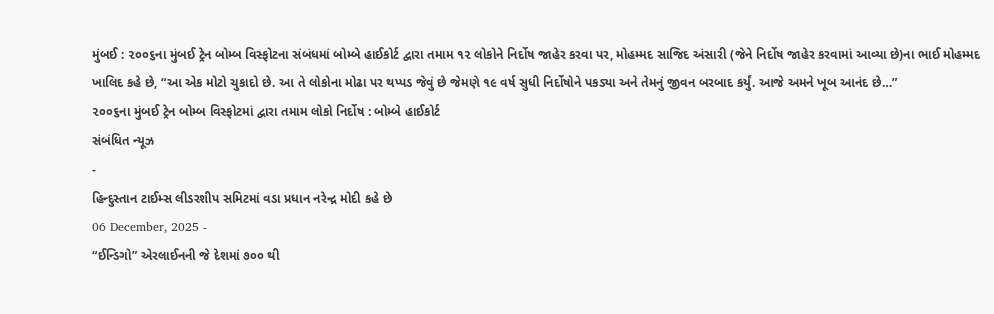મુંબઈ : ૨૦૦૬ના મુંબઈ ટ્રેન બોમ્બ વિસ્ફોટના સંબંધમાં બોમ્બે હાઈકોર્ટ દ્વારા તમામ ૧૨ લોકોને નિર્દોષ જાહેર કરવા પર, મોહમ્મદ સાજિદ અંસારી (જેને નિર્દોષ જાહેર કરવામાં આવ્યા છે)ના ભાઈ મોહમ્મદ ખાલિદ કહે છે, “આ એક મોટો ચુકાદો છે. આ તે લોકોના મોઢા પર થપ્પડ જેવું છે જેમણે ૧૯ વર્ષ સુધી નિર્દોષોને પકડ્યા અને તેમનું જીવન બરબાદ કર્યું. આજે અમને ખૂબ આનંદ છે…”
૨૦૦૬ના મુંબઈ ટ્રેન બોમ્બ વિસ્ફોટમાં દ્વારા તમામ લોકો નિર્દોષ : બોમ્બે હાઈકોર્ટ
સંબંધિત ન્યૂઝ
-
હિન્દુસ્તાન ટાઈમ્સ લીડરશીપ સમિટમાં વડા પ્રધાન નરેન્દ્ર મોદી કહે છે
06 December, 2025 -
“ઈન્ડિગો” એરલાઈનની જે દેશમાં ૭૦૦ થી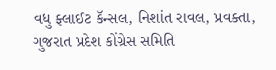વધુ ફ્લાઈટ કૅન્સલ, નિશાંત રાવલ, પ્રવક્તા, ગુજરાત પ્રદેશ કોંગ્રેસ સમિતિ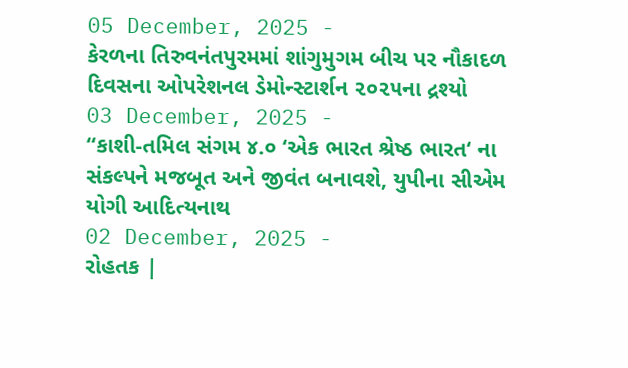05 December, 2025 -
કેરળના તિરુવનંતપુરમમાં શાંગુમુગમ બીચ પર નૌકાદળ દિવસના ઓપરેશનલ ડેમોન્સ્ટાર્શન ૨૦૨૫ના દ્રશ્યો
03 December, 2025 -
“કાશી-તમિલ સંગમ ૪.૦ ‘એક ભારત શ્રેષ્ઠ ભારત‘ ના સંકલ્પને મજબૂત અને જીવંત બનાવશે, યુપીના સીએમ યોગી આદિત્યનાથ
02 December, 2025 -
રોહતક |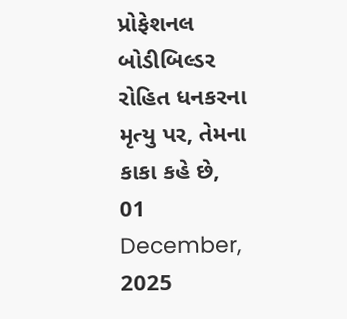પ્રોફેશનલ બોડીબિલ્ડર રોહિત ધનકરના મૃત્યુ પર, તેમના કાકા કહે છે,
01 December, 2025